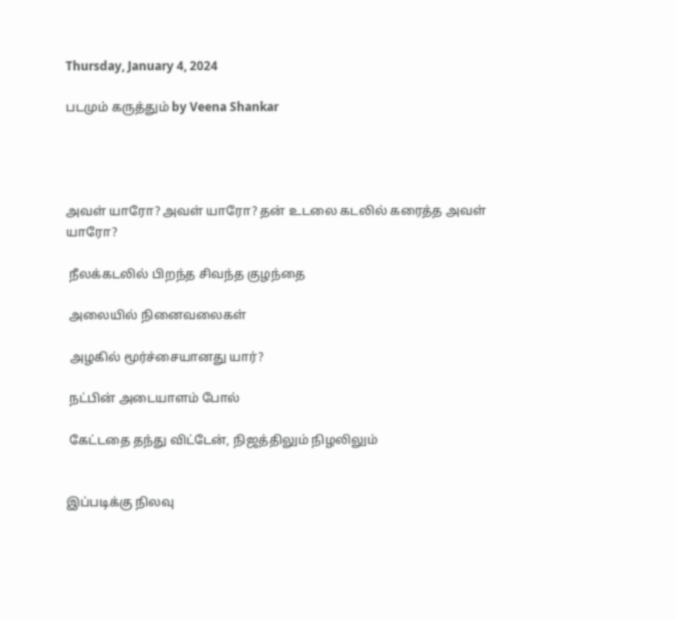Thursday, January 4, 2024

படமும் கருத்தும் by Veena Shankar




அவள் யாரோ? அவள் யாரோ? தன் உடலை கடலில் கரைத்த அவள் யாரோ?

 நீலக்கடலில் பிறந்த சிவந்த குழந்தை

 அலையில் நினைவலைகள்

 அழகில் மூர்ச்சையானது யார்?

 நட்பின் அடையாளம் போல்

 கேட்டதை தந்து விட்டேன், நிஜத்திலும் நிழலிலும்


இப்படிக்கு நிலவு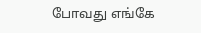போவது எங்கே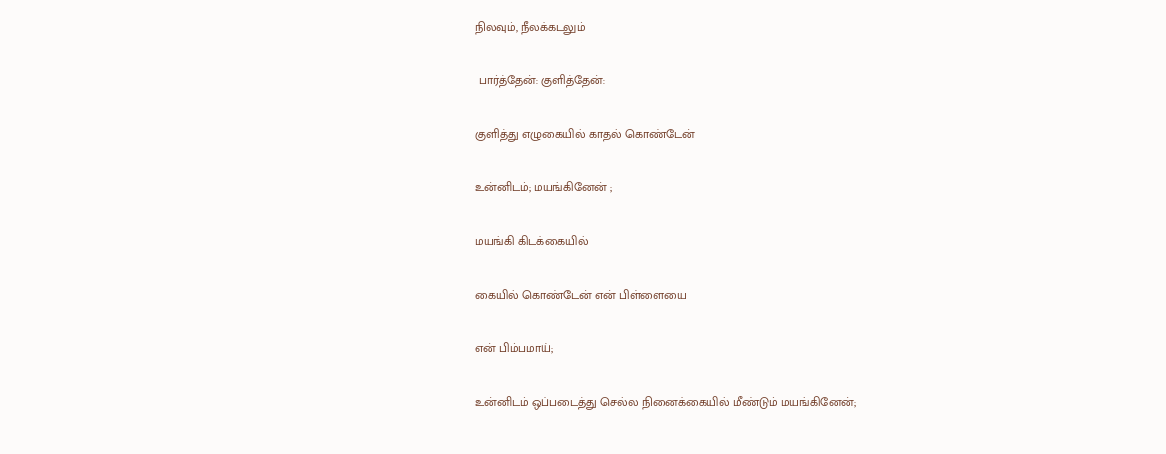நிலவும், நீலக்கடலும்

 பார்த்தேன்: குளித்தேன்:

குளித்து எழுகையில் காதல் கொண்டேன்

உன்னிடம்; மயங்கினேன் ;

மயங்கி கிடக்கையில்

கையில் கொண்டேன் என் பிள்ளையை

என் பிம்பமாய்;

உன்னிடம் ஒப்படைத்து செல்ல நினைக்கையில் மீண்டும் மயங்கினேன்;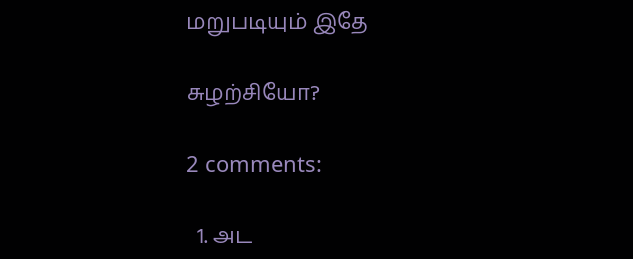மறுபடியும் இதே

சுழற்சியோ?

2 comments:

  1. அட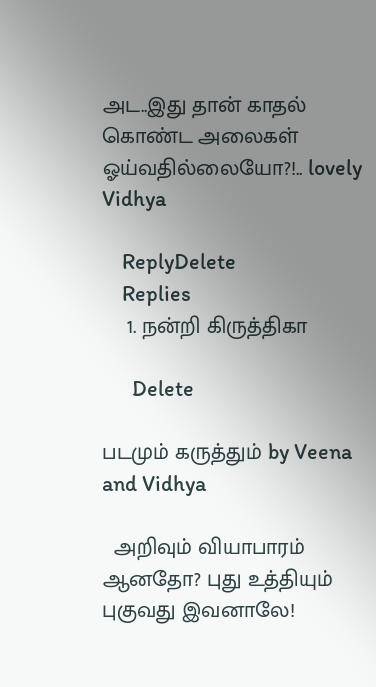அட..இது தான் காதல் கொண்ட அலைகள் ஓய்வதில்லையோ?!.. lovely Vidhya

    ReplyDelete
    Replies
    1. நன்றி கிருத்திகா

      Delete

படமும் கருத்தும் by Veena and Vidhya

  அறிவும் வியாபாரம் ஆனதோ? புது உத்தியும் புகுவது இவனாலே!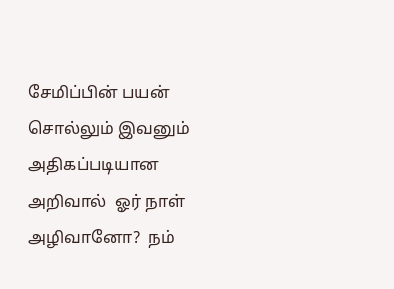சேமிப்பின் பயன் சொல்லும் இவனும் அதிகப்படியான அறிவால்  ஓர் நாள் அழிவானோ?  நம்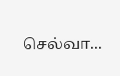செல்வா...